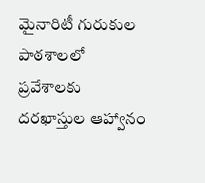మైనారిటీ గురుకుల పాఠశాలలో ప్రవేశాలకు దరఖాస్తుల ఆహ్వానం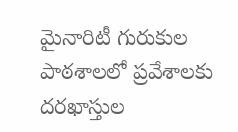మైనారిటీ గురుకుల పాఠశాలలో ప్రవేశాలకు దరఖాస్తుల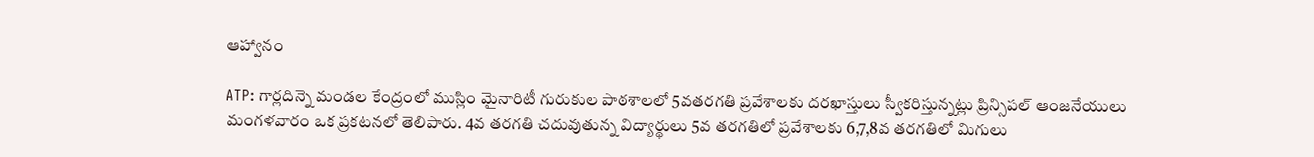ఆహ్వానం

ATP: గార్లదిన్నె మండల కేంద్రంలో ముస్లిం మైనారిటీ గురుకుల పాఠశాలలో 5వతరగతి ప్రవేశాలకు దరఖాస్తులు స్వీకరిస్తున్నట్లు ప్రిన్సిపల్ ఆంజనేయులు మంగళవారం ఒక ప్రకటనలో తెలిపారు. 4వ తరగతి చదువుతున్న విద్యార్థులు 5వ తరగతిలో ప్రవేశాలకు 6,7,8వ తరగతిలో మిగులు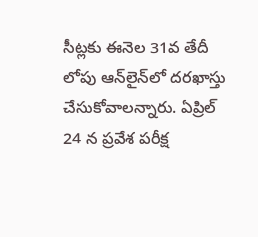సీట్లకు ఈనెల 31వ తేదీ లోపు ఆన్‌లైన్‌లో దరఖాస్తు చేసుకోవాలన్నారు. ఏప్రిల్ 24 న ప్రవేశ పరీక్ష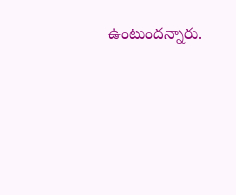ఉంటుందన్నారు.